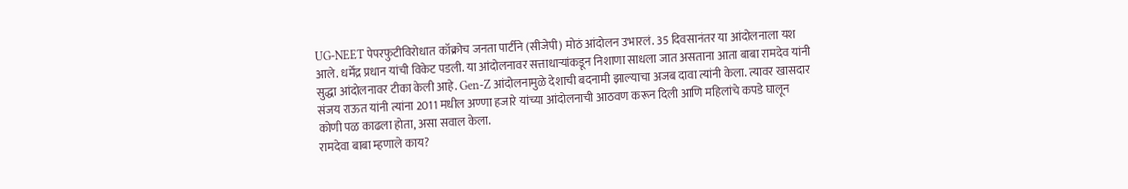UG-NEET पेपरफुटीविरोधात कॉक्रोच जनता पार्टीने (सीजेपी) मोठं आंदोलन उभारलं. 35 दिवसानंतर या आंदोलनाला यश आले. धर्मेंद्र प्रधान यांची विकेट पडली. या आंदोलनावर सत्ताधाऱ्यांकडून निशाणा साधला जात असताना आता बाबा रामदेव यांनी सुद्धा आंदोलनावर टीका केली आहे. Gen-Z आंदोलनामुळे देशाची बदनामी झाल्याचा अजब दावा त्यांनी केला. त्यावर खासदार संजय राऊत यांनी त्यांना 2011 मधील अण्णा हजारे यांच्या आंदोलनाची आठवण करून दिली आणि महिलांचे कपडे घालून कोणी पळ काढला होता, असा सवाल केला.
रामदेवा बाबा म्हणाले काय?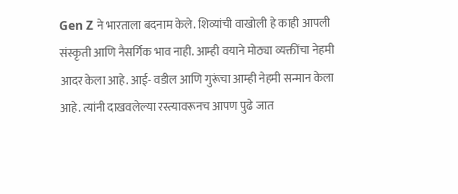Gen Z ने भारताला बदनाम केले. शिव्यांची वाखोली हे काही आपली संस्कृती आणि नैसर्गिक भाव नाही. आम्ही वयाने मोठ्या व्यक्तींचा नेहमी आदर केला आहे. आई- वडील आणि गुरूंचा आम्ही नेहमी सन्मान केला आहे. त्यांनी दाखवलेल्या रस्त्यावरूनच आपण पुढे जात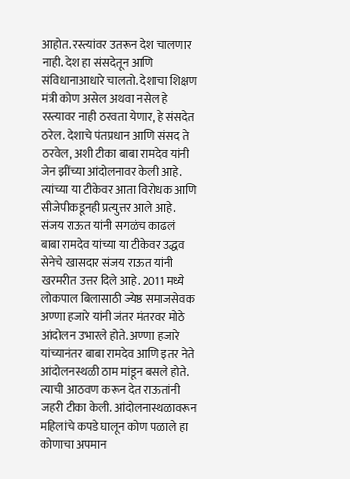आहोत. रस्त्यांवर उतरून देश चालणार नाही. देश हा संसदेतून आणि संविधानाआधारे चालतो. देशाचा शिक्षण मंत्री कोण असेल अथवा नसेल हे रस्त्यावर नाही ठरवता येणार, हे संसदेत ठरेल. देशाचे पंतप्रधान आणि संसद ते ठरवेल, अशी टीका बाबा रामदेव यांनी जेन झींच्या आंदोलनावर केली आहे. त्यांच्या या टीकेवर आता विरोधक आणि सीजेपीकडूनही प्रत्युत्तर आले आहे.
संजय राऊत यांनी सगळंच काढलं
बाबा रामदेव यांच्या या टीकेवर उद्धव सेनेचे खासदार संजय राऊत यांनी खरमरीत उत्तर दिले आहे. 2011 मध्ये लोकपाल बिलासाठी ज्येष्ठ समाजसेवक अण्णा हजारे यांनी जंतर मंतरवर मोठे आंदोलन उभारले होते. अण्णा हजारे यांच्यानंतर बाबा रामदेव आणि इतर नेते आंदोलनस्थळी ठाम मांडून बसले होते. त्याची आठवण करून देत राऊतांनी जहरी टीका केली. आंदोलनास्थळावरून महिलांचे कपडे घालून कोण पळाले हा कोणाचा अपमान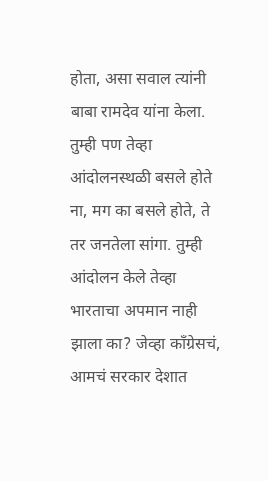होता, असा सवाल त्यांनी बाबा रामदेव यांना केला. तुम्ही पण तेव्हा आंदोलनस्थळी बसले होते ना, मग का बसले होते, ते तर जनतेला सांगा. तुम्ही आंदोलन केले तेव्हा भारताचा अपमान नाही झाला का? जेव्हा काँग्रेसचं, आमचं सरकार देशात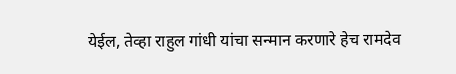येईल, तेव्हा राहुल गांधी यांचा सन्मान करणारे हेच रामदेव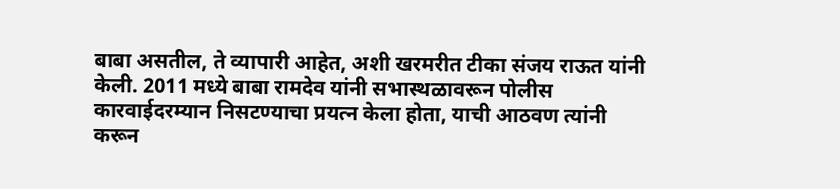बाबा असतील, ते व्यापारी आहेत, अशी खरमरीत टीका संजय राऊत यांनी केली. 2011 मध्ये बाबा रामदेव यांनी सभास्थळावरून पोलीस कारवाईदरम्यान निसटण्याचा प्रयत्न केला होता, याची आठवण त्यांनी करून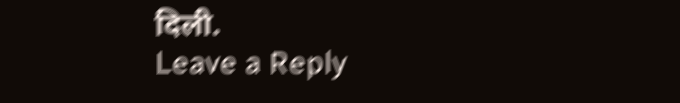दिली.
Leave a Reply